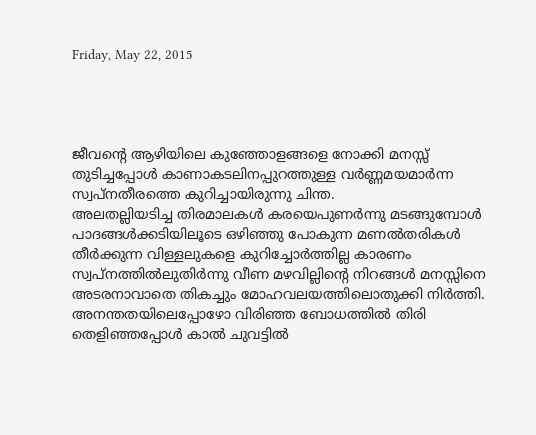Friday, May 22, 2015




ജീവന്റെ ആഴിയിലെ കുഞ്ഞോളങ്ങളെ നോക്കി മനസ്സ് തുടിച്ചപ്പോള്‍ കാണാകടലിനപ്പുറത്തുള്ള വര്‍ണ്ണമയമാര്‍ന്ന സ്വപ്നതീരത്തെ കുറിച്ചായിരുന്നു ചിന്ത.
അലതല്ലിയടിച്ച തിരമാലകള്‍ കരയെപുണര്‍ന്നു മടങ്ങുമ്പോള്‍ പാദങ്ങള്‍ക്കടിയിലൂടെ ഒഴിഞ്ഞു പോകുന്ന മണല്‍തരികള്‍ തീര്‍ക്കുന്ന വിള്ളലുകളെ കുറിച്ചോര്‍ത്തില്ല കാരണം സ്വപ്നത്തില്‍ലുതിര്‍ന്നു വീണ മഴവില്ലിന്റെ നിറങ്ങള്‍ മനസ്സിനെ അടരനാവാതെ തികച്ചും മോഹവലയത്തിലൊതുക്കി നിര്‍ത്തി. അനന്തതയിലെപ്പോഴോ വിരിഞ്ഞ ബോധത്തില്‍ തിരി തെളിഞ്ഞപ്പോള്‍ കാല്‍ ചുവട്ടില്‍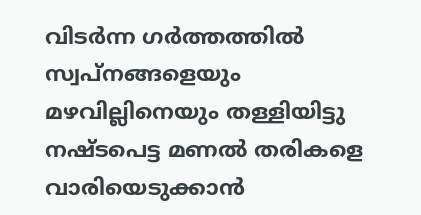വിടര്‍ന്ന ഗര്‍ത്തത്തില്‍ സ്വപ്നങ്ങളെയും മഴവില്ലിനെയും തള്ളിയിട്ടു നഷ്ടപെട്ട മണല്‍ തരികളെ വാരിയെടുക്കാന്‍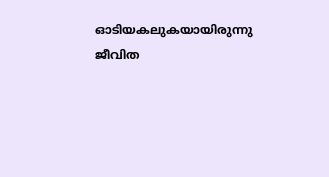ഓടിയകലുകയായിരുന്നു ജീവിത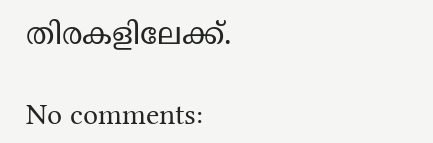തിരകളിലേക്ക്.

No comments: